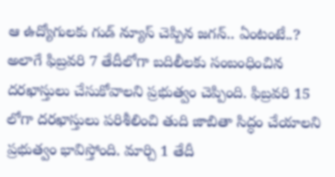ఆ ఉద్యోగులకు గుడ్ న్యూస్ చెప్పిన జగన్.. ఏంటంటే..?
అలాగే ఫిబ్రవరి 7 తేదీలోగా బదిలీలకు సంబంధించిన దరఖాస్తులు చేసుకోవాలని ప్రభుత్వం చెప్పింది. ఫిబ్రవరి 15 లోగా దరఖాస్తులు పరిశీలించి తుది జాబితా సిద్ధం చేయాలని ప్రభుత్వం భావిస్తోంది. మార్చి 1 తేదీ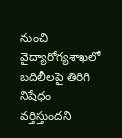నుంచి వైద్యారోగ్యశాఖలో బదిలీలపై తిరిగి నిషేధం వర్తిస్తుందని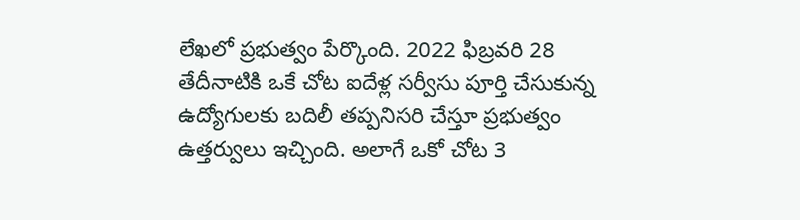లేఖలో ప్రభుత్వం పేర్కొంది. 2022 ఫిబ్రవరి 28 తేదీనాటికి ఒకే చోట ఐదేళ్ల సర్వీసు పూర్తి చేసుకున్న ఉద్యోగులకు బదిలీ తప్పనిసరి చేస్తూ ప్రభుత్వం ఉత్తర్వులు ఇచ్చింది. అలాగే ఒకో చోట 3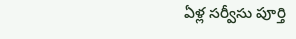ఏళ్ల సర్వీసు పూర్తి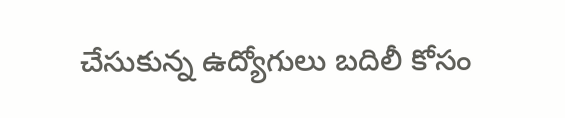చేసుకున్న ఉద్యోగులు బదిలీ కోసం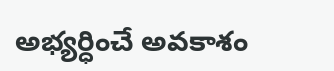అభ్యర్ధించే అవకాశం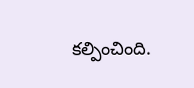కల్పించింది.